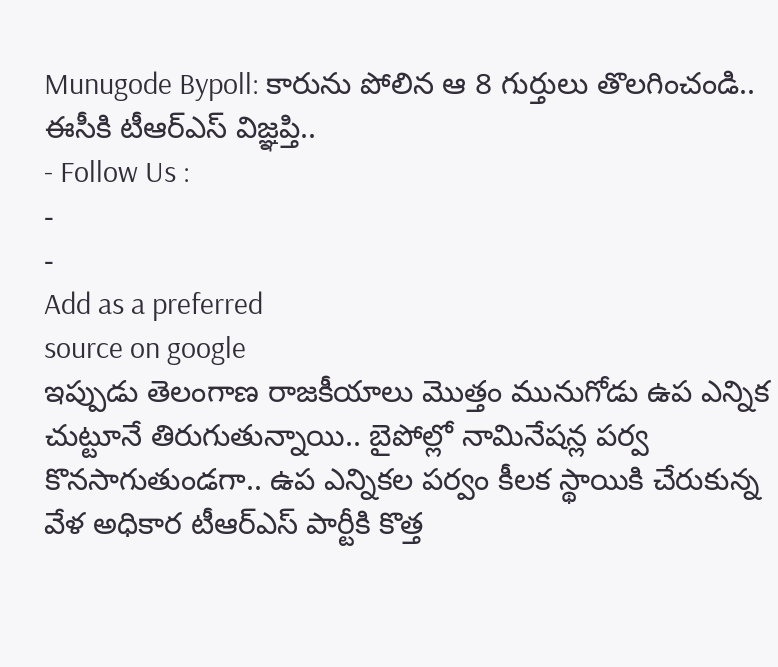Munugode Bypoll: కారును పోలిన ఆ 8 గుర్తులు తొలగించండి.. ఈసీకి టీఆర్ఎస్ విజ్ఞప్తి..
- Follow Us :
-
-
Add as a preferred
source on google
ఇప్పుడు తెలంగాణ రాజకీయాలు మొత్తం మునుగోడు ఉప ఎన్నిక చుట్టూనే తిరుగుతున్నాయి.. బైపోల్లో నామినేషన్ల పర్వ కొనసాగుతుండగా.. ఉప ఎన్నికల పర్వం కీలక స్థాయికి చేరుకున్న వేళ అధికార టీఆర్ఎస్ పార్టీకి కొత్త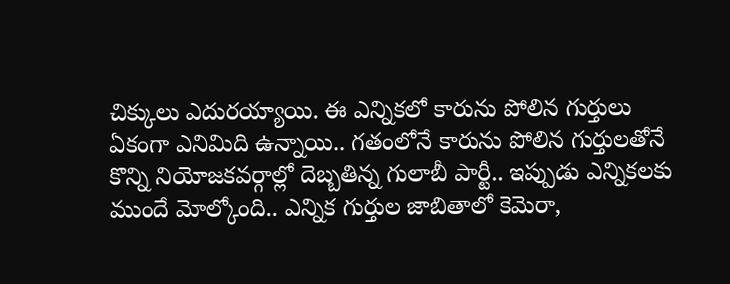చిక్కులు ఎదురయ్యాయి. ఈ ఎన్నికలో కారును పోలిన గుర్తులు ఏకంగా ఎనిమిది ఉన్నాయి.. గతంలోనే కారును పోలిన గుర్తులతోనే కొన్ని నియోజకవర్గాల్లో దెబ్బతిన్న గులాబీ పార్టీ.. ఇప్పుడు ఎన్నికలకు ముందే మోల్కోంది.. ఎన్నిక గుర్తుల జాబితాలో కెమెరా,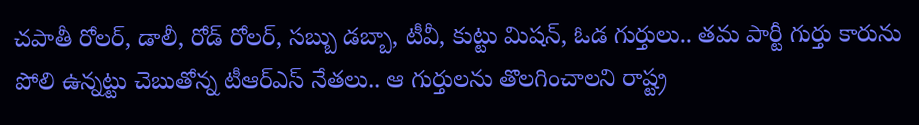చపాతీ రోలర్, డాలీ, రోడ్ రోలర్, సబ్బు డబ్బా, టీవీ, కుట్టు మిషన్, ఓడ గుర్తులు.. తమ పార్టీ గుర్తు కారును పోలి ఉన్నట్టు చెబుతోన్న టీఆర్ఎస్ నేతలు.. ఆ గుర్తులను తొలగించాలని రాష్ట్ర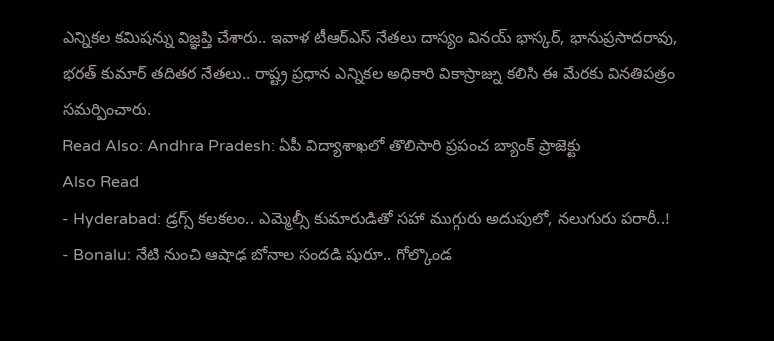ఎన్నికల కమిషన్ను విజ్ఞప్తి చేశారు.. ఇవాళ టీఆర్ఎస్ నేతలు దాస్యం వినయ్ భాస్కర్, భానుప్రసాదరావు, భరత్ కుమార్ తదితర నేతలు.. రాష్ట్ర ప్రధాన ఎన్నికల అధికారి వికాస్రాజ్ను కలిసి ఈ మేరకు వినతిపత్రం సమర్పించారు.
Read Also: Andhra Pradesh: ఏపీ విద్యాశాఖలో తొలిసారి ప్రపంచ బ్యాంక్ ప్రాజెక్టు
Also Read
- Hyderabad: డ్రగ్స్ కలకలం.. ఎమ్మెల్సీ కుమారుడితో సహా ముగ్గురు అదుపులో, నలుగురు పరారీ..!
- Bonalu: నేటి నుంచి ఆషాఢ బోనాల సందడి షురూ.. గోల్కొండ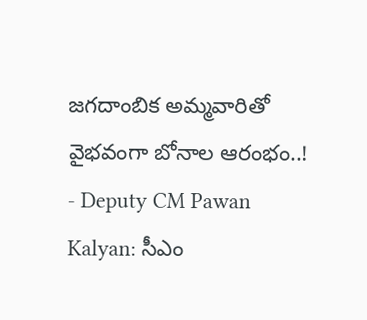జగదాంబిక అమ్మవారితో వైభవంగా బోనాల ఆరంభం..!
- Deputy CM Pawan Kalyan: సీఎం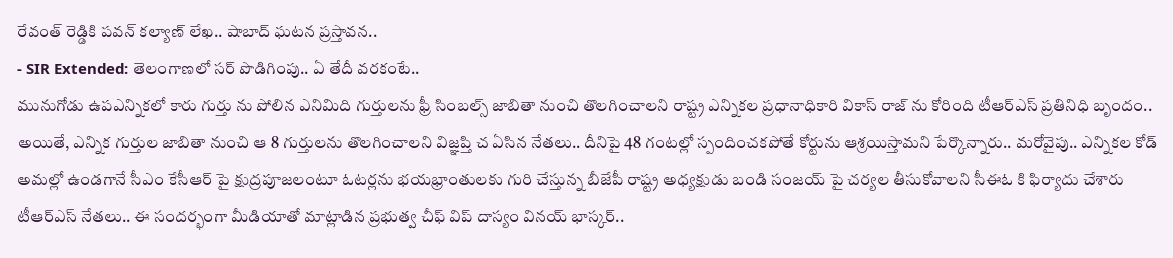రేవంత్ రెడ్డికి పవన్ కల్యాణ్ లేఖ.. షాబాద్ ఘటన ప్రస్తావన..
- SIR Extended: తెలంగాణలో సర్ పొడిగింపు.. ఏ తేదీ వరకంటే..
మునుగోడు ఉపఎన్నికలో కారు గుర్తు ను పోలిన ఎనిమిది గుర్తులను ఫ్రీ సింబల్స్ జాబితా నుంచి తొలగించాలని రాష్ట్ర ఎన్నికల ప్రధానాధికారి వికాస్ రాజ్ ను కోరింది టీఆర్ఎస్ ప్రతినిధి బృందం.. అయితే, ఎన్నిక గుర్తుల జాబితా నుంచి ఆ 8 గుర్తులను తొలగించాలని విజ్ఞప్తి చ ఏసిన నేతలు.. దీనిపై 48 గంటల్లో స్పందించకపోతే కోర్టును ఆశ్రయిస్తామని పేర్కొన్నారు.. మరోవైపు.. ఎన్నికల కోడ్ అమల్లో ఉండగానే సీఎం కేసీఆర్ పై క్షుద్రపూజలంటూ ఓటర్లను భయభ్రాంతులకు గురి చేస్తున్న బీజేపీ రాష్ట్ర అధ్యక్షుడు బండి సంజయ్ పై చర్యల తీసుకోవాలని సీఈఓ కి ఫిర్యాదు చేశారు టీఆర్ఎస్ నేతలు.. ఈ సందర్భంగా మీడియాతో మాట్లాడిన ప్రభుత్వ చీఫ్ విప్ దాస్యం వినయ్ భాస్కర్..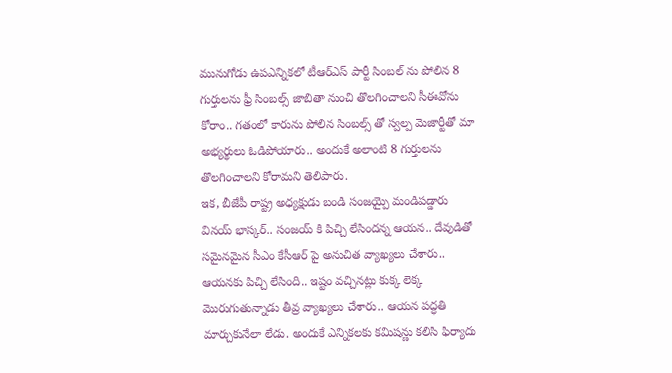మునుగోడు ఉపఎన్నికలో టీఆర్ఎస్ పార్టీ సింబల్ ను పోలిన 8 గుర్తులను ఫ్రీ సింబల్స్ జాబితా నుంచి తొలగించాలని సీఈవోను కోరాం.. గతంలో కారును పోలిన సింబల్స్ తో స్వల్ప మెజార్టీతో మా అభ్యర్థులు ఓడిపోయారు.. అందుకే అలాంటి 8 గుర్తులను తొలగించాలని కోరామని తెలిపారు.
ఇక, బీజేపీ రాష్ట్ర అధ్యక్షుడు బండి సంజయ్పై మండిపడ్డారు వినయ్ భాస్కర్.. సంజయ్ కి పిచ్చి లేసిందన్న ఆయన.. దేవుడితో సమైనమైన సీఎం కేసీఆర్ పై అనుచిత వ్యాఖ్యలు చేశారు.. ఆయనకు పిచ్చి లేసింది.. ఇష్టం వచ్చినట్లు కుక్క లెక్క మొరుగుతున్నాడు తీవ్ర వ్యాఖ్యలు చేశారు.. ఆయన పద్ధతి మార్చుకునేలా లేడు. అందుకే ఎన్నికలకు కమిషన్ణు కలిసి ఫిర్యాదు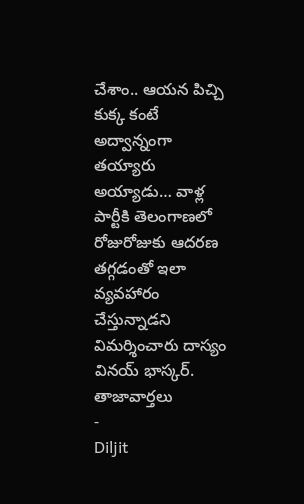చేశాం.. ఆయన పిచ్చి కుక్క కంటే అద్వాన్నంగా తయ్యారు అయ్యాడు… వాళ్ల పార్టీకి తెలంగాణలో రోజురోజుకు ఆదరణ తగ్గడంతో ఇలా వ్యవహారం చేస్తున్నాడని విమర్శించారు దాస్యం వినయ్ భాస్కర్.
తాజావార్తలు
-
Diljit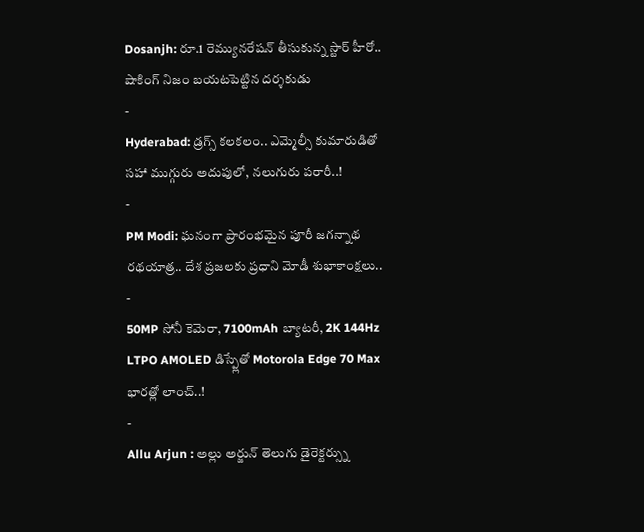Dosanjh: రూ.1 రెమ్యునరేషన్ తీసుకున్న స్టార్ హీరో.. షాకింగ్ నిజం బయటపెట్టిన దర్శకుడు
-
Hyderabad: డ్రగ్స్ కలకలం.. ఎమ్మెల్సీ కుమారుడితో సహా ముగ్గురు అదుపులో, నలుగురు పరారీ..!
-
PM Modi: ఘనంగా ప్రారంభమైన పూరీ జగన్నాథ రథయాత్ర.. దేశ ప్రజలకు ప్రధాని మోడీ శుభాకాంక్షలు..
-
50MP సోనీ కెమెరా, 7100mAh బ్యాటరీ, 2K 144Hz LTPO AMOLED డిస్ప్లేతో Motorola Edge 70 Max భారత్లో లాంచ్..!
-
Allu Arjun : అల్లు అర్జున్ తెలుగు డైరెక్టర్స్ను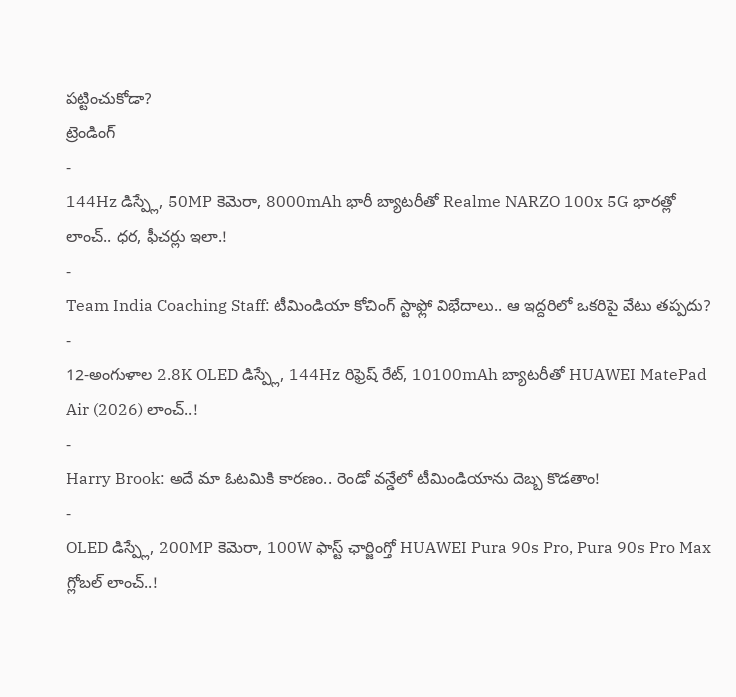పట్టించుకోడా?
ట్రెండింగ్
-
144Hz డిస్ప్లే, 50MP కెమెరా, 8000mAh భారీ బ్యాటరీతో Realme NARZO 100x 5G భారత్లో లాంచ్.. ధర, ఫీచర్లు ఇలా.!
-
Team India Coaching Staff: టీమిండియా కోచింగ్ స్టాఫ్లో విభేదాలు.. ఆ ఇద్దరిలో ఒకరిపై వేటు తప్పదు?
-
12-అంగుళాల 2.8K OLED డిస్ప్లే, 144Hz రిఫ్రెష్ రేట్, 10100mAh బ్యాటరీతో HUAWEI MatePad Air (2026) లాంచ్..!
-
Harry Brook: అదే మా ఓటమికి కారణం.. రెండో వన్డేలో టీమిండియాను దెబ్బ కొడతాం!
-
OLED డిస్ప్లే, 200MP కెమెరా, 100W ఫాస్ట్ ఛార్జింగ్తో HUAWEI Pura 90s Pro, Pura 90s Pro Max గ్లోబల్ లాంచ్..!